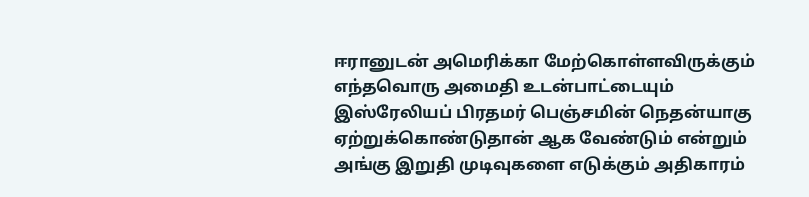ஈரானுடன் அமெரிக்கா மேற்கொள்ளவிருக்கும் எந்தவொரு அமைதி உடன்பாட்டையும் இஸ்ரேலியப் பிரதமர் பெஞ்சமின் நெதன்யாகு ஏற்றுக்கொண்டுதான் ஆக வேண்டும் என்றும் அங்கு இறுதி முடிவுகளை எடுக்கும் அதிகாரம்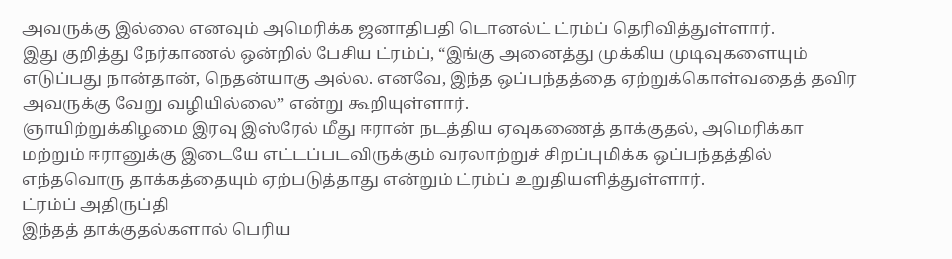அவருக்கு இல்லை எனவும் அமெரிக்க ஜனாதிபதி டொனல்ட் ட்ரம்ப் தெரிவித்துள்ளார்.
இது குறித்து நேர்காணல் ஒன்றில் பேசிய ட்ரம்ப், “இங்கு அனைத்து முக்கிய முடிவுகளையும் எடுப்பது நான்தான், நெதன்யாகு அல்ல. எனவே, இந்த ஒப்பந்தத்தை ஏற்றுக்கொள்வதைத் தவிர அவருக்கு வேறு வழியில்லை” என்று கூறியுள்ளார்.
ஞாயிற்றுக்கிழமை இரவு இஸ்ரேல் மீது ஈரான் நடத்திய ஏவுகணைத் தாக்குதல், அமெரிக்கா மற்றும் ஈரானுக்கு இடையே எட்டப்படவிருக்கும் வரலாற்றுச் சிறப்புமிக்க ஒப்பந்தத்தில் எந்தவொரு தாக்கத்தையும் ஏற்படுத்தாது என்றும் ட்ரம்ப் உறுதியளித்துள்ளார்.
ட்ரம்ப் அதிருப்தி
இந்தத் தாக்குதல்களால் பெரிய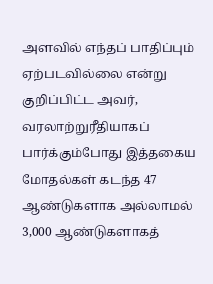அளவில் எந்தப் பாதிப்பும் ஏற்படவில்லை என்று குறிப்பிட்ட அவர், வரலாற்றுரீதியாகப் பார்க்கும்போது இத்தகைய மோதல்கள் கடந்த 47 ஆண்டுகளாக அல்லாமல் 3,000 ஆண்டுகளாகத்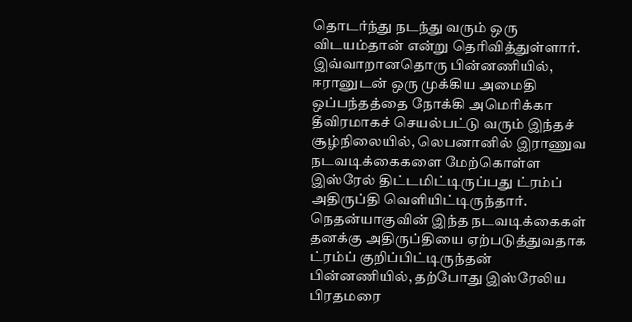தொடர்ந்து நடந்து வரும் ஒரு விடயம்தான் என்று தெரிவித்துள்ளார்.
இவ்வாறானதொரு பின்னணியில், ஈரானுடன் ஒரு முக்கிய அமைதி ஒப்பந்தத்தை நோக்கி அமெரிக்கா தீவிரமாகச் செயல்பட்டு வரும் இந்தச் சூழ்நிலையில், லெபனானில் இராணுவ நடவடிக்கைகளை மேற்கொள்ள இஸ்ரேல் திட்டமிட்டிருப்பது ட்ரம்ப் அதிருப்தி வெளியிட்டிருந்தார்.
நெதன்யாகுவின் இந்த நடவடிக்கைகள் தனக்கு அதிருப்தியை ஏற்படுத்துவதாக ட்ரம்ப் குறிப்பிட்டிருந்தன் பின்னணியில், தற்போது இஸ்ரேலிய பிரதமரை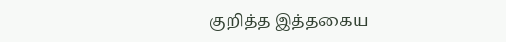குறித்த இத்தகைய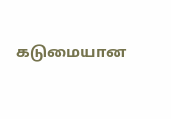கடுமையான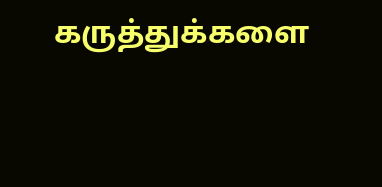கருத்துக்களை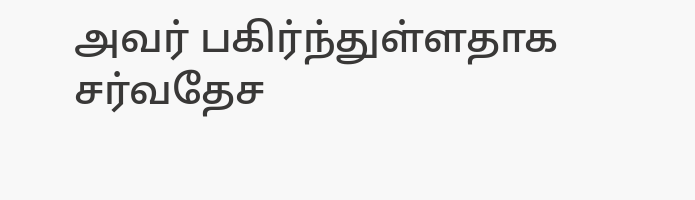அவர் பகிர்ந்துள்ளதாக சர்வதேச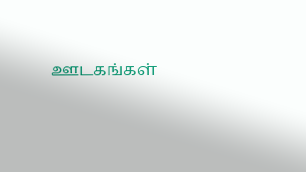ஊடகங்கள்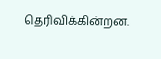தெரிவிக்கின்றன.